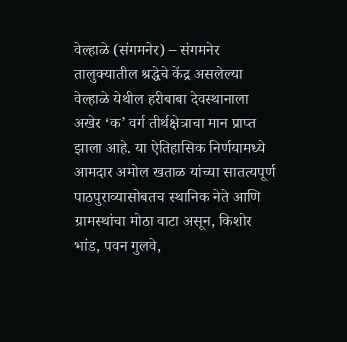वेल्हाळे (संगमनेर) – संगमनेर तालुक्यातील श्रद्धेचे केंद्र असलेल्या वेल्हाळे येथील हरीबाबा देवस्थानाला अखेर ‘क’ वर्ग तीर्थक्षेत्राचा मान प्राप्त झाला आहे. या ऐतिहासिक निर्णयामध्ये आमदार अमोल खताळ यांच्या सातत्यपूर्ण पाठपुराव्यासोबतच स्थानिक नेते आणि ग्रामस्थांचा मोठा वाटा असून, किशोर भांड, पवन गुलवे,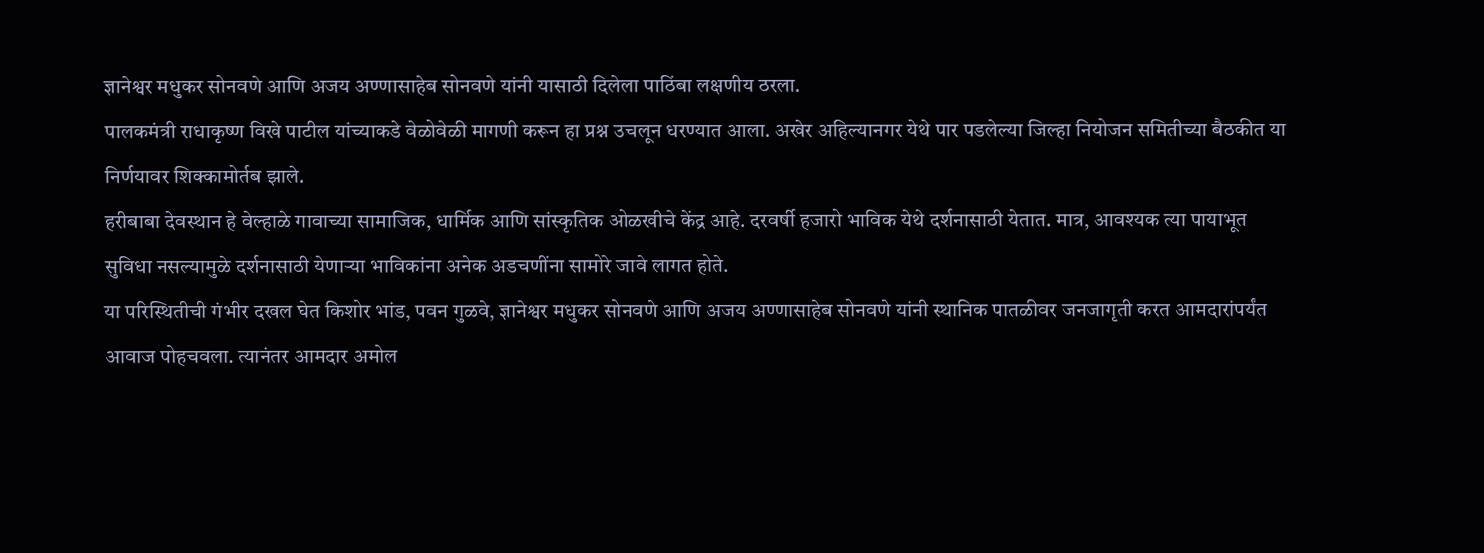ज्ञानेश्वर मधुकर सोनवणे आणि अजय अण्णासाहेब सोनवणे यांनी यासाठी दिलेला पाठिंबा लक्षणीय ठरला.
पालकमंत्री राधाकृष्ण विखे पाटील यांच्याकडे वेळोवेळी मागणी करून हा प्रश्न उचलून धरण्यात आला. अखेर अहिल्यानगर येथे पार पडलेल्या जिल्हा नियोजन समितीच्या बैठकीत या निर्णयावर शिक्कामोर्तब झाले.
हरीबाबा देवस्थान हे वेल्हाळे गावाच्या सामाजिक, धार्मिक आणि सांस्कृतिक ओळखीचे केंद्र आहे. दरवर्षी हजारो भाविक येथे दर्शनासाठी येतात. मात्र, आवश्यक त्या पायाभूत सुविधा नसल्यामुळे दर्शनासाठी येणाऱ्या भाविकांना अनेक अडचणींना सामोरे जावे लागत होते.
या परिस्थितीची गंभीर दखल घेत किशोर भांड, पवन गुळवे, ज्ञानेश्वर मधुकर सोनवणे आणि अजय अण्णासाहेब सोनवणे यांनी स्थानिक पातळीवर जनजागृती करत आमदारांपर्यंत आवाज पोहचवला. त्यानंतर आमदार अमोल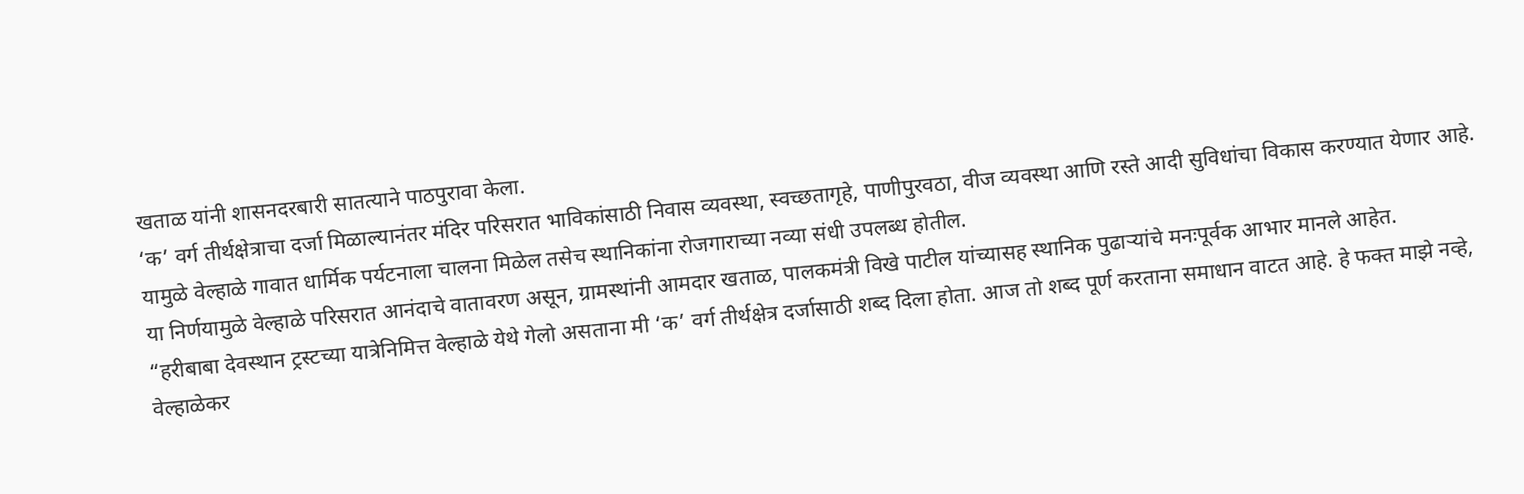खताळ यांनी शासनदरबारी सातत्याने पाठपुरावा केला.
‘क’ वर्ग तीर्थक्षेत्राचा दर्जा मिळाल्यानंतर मंदिर परिसरात भाविकांसाठी निवास व्यवस्था, स्वच्छतागृहे, पाणीपुरवठा, वीज व्यवस्था आणि रस्ते आदी सुविधांचा विकास करण्यात येणार आहे. यामुळे वेल्हाळे गावात धार्मिक पर्यटनाला चालना मिळेल तसेच स्थानिकांना रोजगाराच्या नव्या संधी उपलब्ध होतील.
या निर्णयामुळे वेल्हाळे परिसरात आनंदाचे वातावरण असून, ग्रामस्थांनी आमदार खताळ, पालकमंत्री विखे पाटील यांच्यासह स्थानिक पुढाऱ्यांचे मनःपूर्वक आभार मानले आहेत.
“हरीबाबा देवस्थान ट्रस्टच्या यात्रेनिमित्त वेल्हाळे येथे गेलो असताना मी ‘क’ वर्ग तीर्थक्षेत्र दर्जासाठी शब्द दिला होता. आज तो शब्द पूर्ण करताना समाधान वाटत आहे. हे फक्त माझे नव्हे, वेल्हाळेकर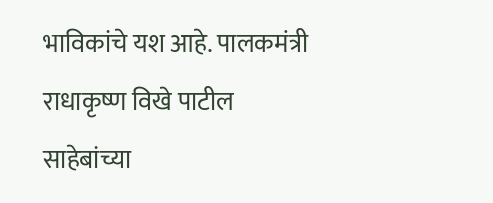भाविकांचे यश आहे. पालकमंत्री राधाकृष्ण विखे पाटील साहेबांच्या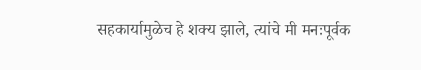सहकार्यामुळेच हे शक्य झाले, त्यांचे मी मनःपूर्वक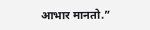आभार मानतो.”